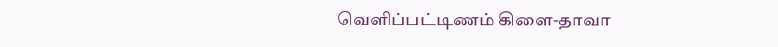வெளிப்பட்டிணம் கிளை-தாவா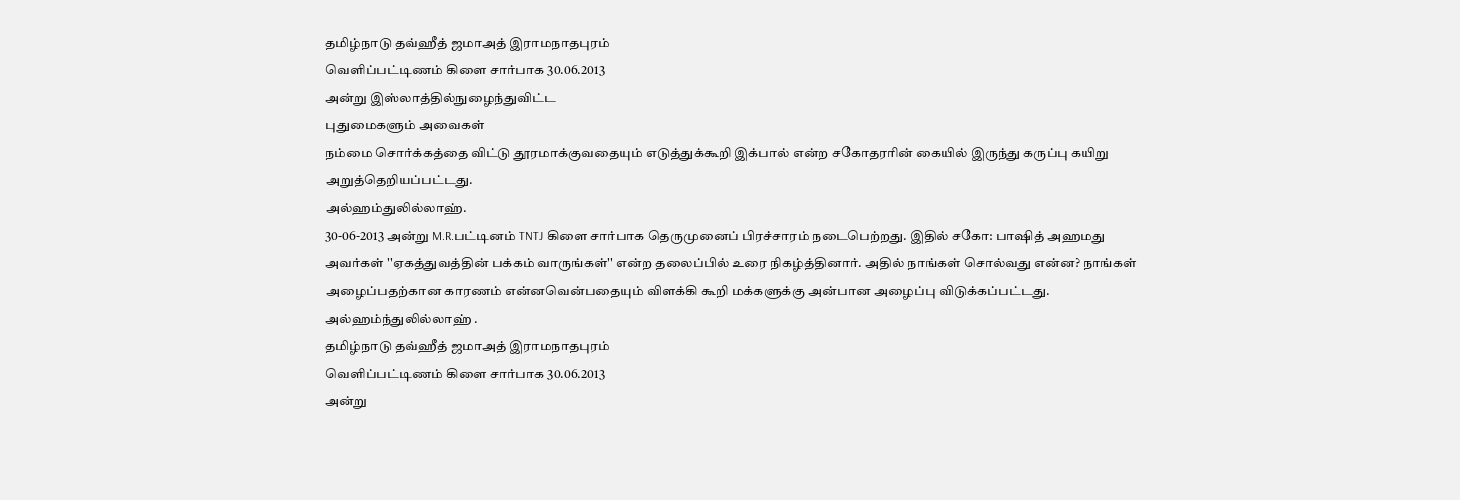தமிழ்நாடு தவ்ஹீத் ஜமாஅத் இராமநாதபுரம்
வெளிப்பட்டிணம் கிளை சார்பாக 30.06.2013
அன்று இஸ்லாத்தில்நுழைந்துவிட்ட
புதுமைகளும் அவைகள்
நம்மை சொர்க்கத்தை விட்டு தூரமாக்குவதையும் எடுத்துக்கூறி இக்பால் என்ற சகோதரரின் கையில் இருந்து கருப்பு கயிறு அறுத்தெறியப்பட்டது.
அல்ஹம்துலில்லாஹ்.
30-06-2013 அன்று M.R.பட்டினம் TNTJ கிளை சார்பாக தெருமுனைப் பிரச்சாரம் நடைபெற்றது. இதில் சகோ: பாஷித் அஹமது அவர்கள் ''ஏகத்துவத்தின் பக்கம் வாருங்கள்'' என்ற தலைப்பில் உரை நிகழ்த்தினார். அதில் நாங்கள் சொல்வது என்ன? நாங்கள் அழைப்பதற்கான காரணம் என்னவென்பதையும் விளக்கி கூறி மக்களுக்கு அன்பான அழைப்பு விடுக்கப்பட்டது. அல்ஹம்ந்துலில்லாஹ் .
தமிழ்நாடு தவ்ஹீத் ஜமாஅத் இராமநாதபுரம்
வெளிப்பட்டிணம் கிளை சார்பாக 30.06.2013
அன்று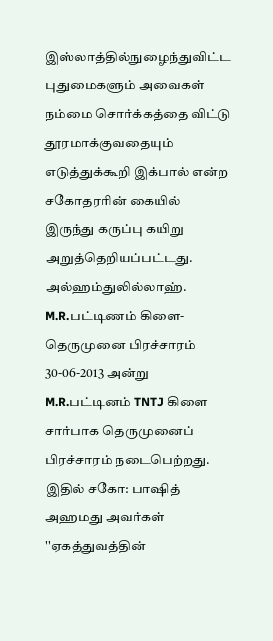இஸ்லாத்தில்நுழைந்துவிட்ட
புதுமைகளும் அவைகள்
நம்மை சொர்க்கத்தை விட்டு தூரமாக்குவதையும் எடுத்துக்கூறி இக்பால் என்ற சகோதரரின் கையில் இருந்து கருப்பு கயிறு அறுத்தெறியப்பட்டது. அல்ஹம்துலில்லாஹ்.
M.R.பட்டிணம் கிளை- தெருமுனை பிரச்சாரம்
30-06-2013 அன்று M.R.பட்டினம் TNTJ கிளை சார்பாக தெருமுனைப் பிரச்சாரம் நடைபெற்றது. இதில் சகோ: பாஷித் அஹமது அவர்கள் ''ஏகத்துவத்தின்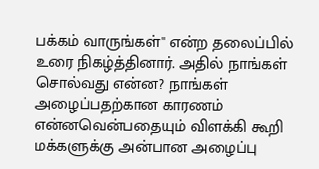பக்கம் வாருங்கள்'' என்ற தலைப்பில் உரை நிகழ்த்தினார். அதில் நாங்கள் சொல்வது என்ன? நாங்கள் அழைப்பதற்கான காரணம் என்னவென்பதையும் விளக்கி கூறி மக்களுக்கு அன்பான அழைப்பு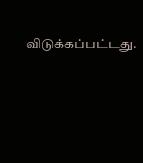விடுக்கப்பட்டது.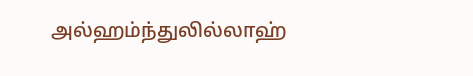அல்ஹம்ந்துலில்லாஹ்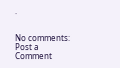.


No comments:
Post a Comment